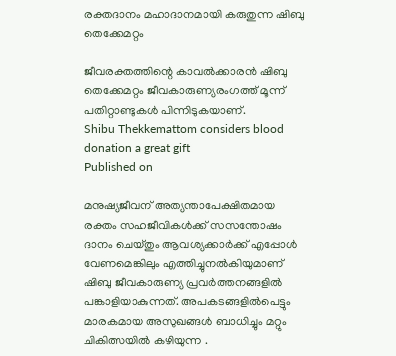രക്തദാനം മഹാദാനമായി കരുതുന്ന ഷിബു തെക്കേമറ്റം

ജീവരക്തത്തിന്റെ കാവല്‍ക്കാരൻ ഷിബു തെക്കേമറ്റം ജീവകാരുണ്യരംഗത്ത് മൂന്ന് പതിറ്റാണ്ടുകള്‍ പിന്നിടുകയാണ്.
Shibu Thekkemattom considers blood donation a great gift
Published on

മനുഷ്യജീവന് അത്യന്താപേക്ഷിതമായ രക്തം സഹജീവികള്‍ക്ക് സസന്തോഷം ദാനം ചെയ്തും ആവശ്യക്കാര്‍ക്ക് എപ്പോള്‍ വേണമെങ്കിലും എത്തിച്ചുനല്‍കിയുമാണ് ഷിബു ജീവകാരുണ്യ പ്രവര്‍ത്തനങ്ങളില്‍ പങ്കാളിയാകുന്നത്. അപകടങ്ങളില്‍പെട്ടും മാരകമായ അസുഖങ്ങള്‍ ബാധിച്ചും മറ്റും ചികിത്സയില്‍ കഴിയുന്ന .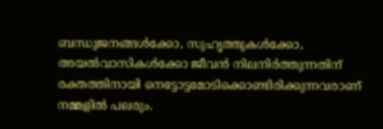ബന്ധുജനങ്ങള്‍ക്കോ, സുഹൃത്തുകള്‍ക്കോ, അയല്‍വാസികള്‍ക്കോ ജീവന്‍ നിലനിര്‍ത്തുന്നതിന് രക്തത്തിനായി നെട്ടോട്ടമോടിക്കൊണ്ടിരിക്കുന്നവരാണ് നമ്മളില്‍ പലരും.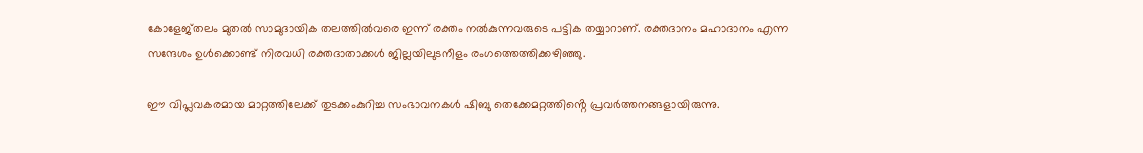കോളേജ്തലം മുതല്‍ സാമുദായിക തലത്തില്‍വരെ ഇന്ന് രക്തം നല്‍കുന്നവരുടെ പട്ടിക തയ്യാറാണ്. രക്തദാനം മഹാദാനം എന്ന സന്ദേശം ഉള്‍ക്കൊണ്ട് നിരവധി രക്തദാതാക്കള്‍ ജില്ലയിലുടനീളം രംഗത്തെത്തിക്കഴിഞ്ഞു.

ഈ വിപ്ലവകരമായ മാറ്റത്തിലേക്ക് തുടക്കംകുറിച്ച സംഭാവനകള്‍ ഷിബു തെക്കേമറ്റത്തിൻ്റെ പ്രവര്‍ത്തനങ്ങളായിരുന്നു.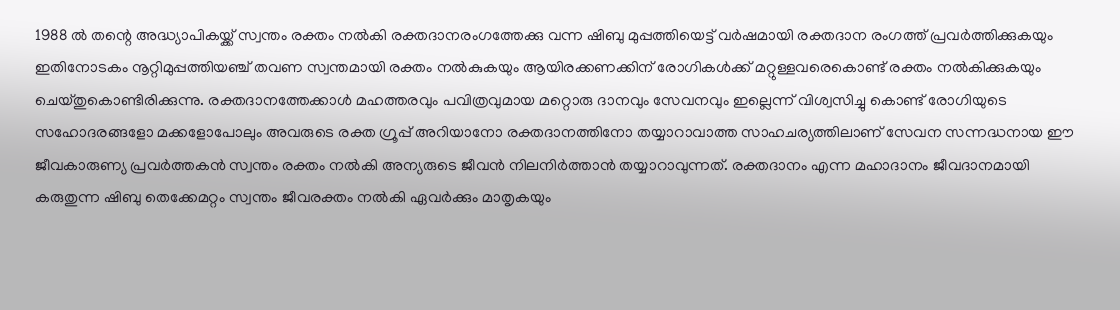1988 ല്‍ തന്റെ അദ്ധ്യാപികയ്ക്ക് സ്വന്തം രക്തം നല്‍കി രക്തദാനരംഗത്തേക്കു വന്ന ഷിബു മുപ്പത്തിയെട്ട് വര്‍ഷമായി രക്തദാന രംഗത്ത് പ്രവര്‍ത്തിക്കുകയും ഇതിനോടകം നൂറ്റിമുപ്പത്തിയഞ്ച് തവണ സ്വന്തമായി രക്തം നല്‍കുകയും ആയിരക്കണക്കിന് രോഗികള്‍ക്ക് മറ്റുള്ളവരെകൊണ്ട് രക്തം നല്‍കിക്കുകയും ചെയ്തുകൊണ്ടിരിക്കുന്നു. രക്തദാനത്തേക്കാള്‍ മഹത്തരവും പവിത്രവുമായ മറ്റൊരു ദാനവും സേവനവും ഇല്ലെന്ന് വിശ്വസിച്ചു കൊണ്ട് രോഗിയുടെ സഹോദരങ്ങളോ മക്കളോപോലും അവരുടെ രക്ത ഗ്രൂപ്പ് അറിയാനോ രക്തദാനത്തിനോ തയ്യാറാവാത്ത സാഹചര്യത്തിലാണ് സേവന സന്നദ്ധനായ ഈ ജീവകാരുണ്യ പ്രവര്‍ത്തകന്‍ സ്വന്തം രക്തം നല്‍കി അന്യരുടെ ജീവന്‍ നിലനിര്‍ത്താന്‍ തയ്യാറാവുന്നത്. രക്തദാനം എന്ന മഹാദാനം ജീവദാനമായി കരുതുന്ന ഷിബു തെക്കേമറ്റം സ്വന്തം ജീവരക്തം നല്‍കി ഏവര്‍ക്കും മാതൃകയും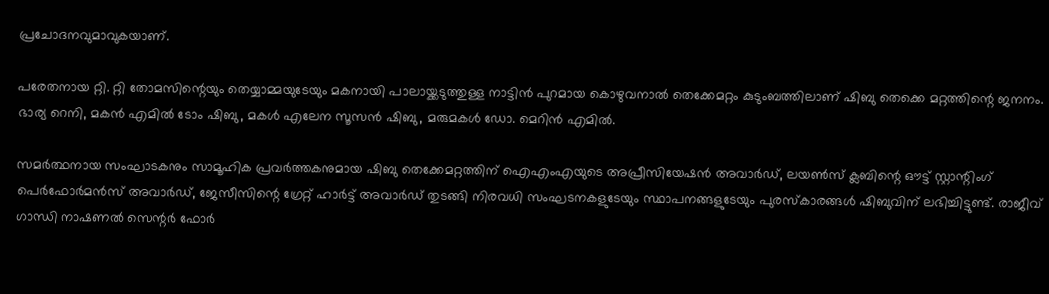പ്രചോദനവുമാവുകയാണ്.

പരേതനായ റ്റി. റ്റി തോമസിന്റെയും തെയ്യാമ്മയുടേയും മകനായി പാലായ്ക്കടുത്തുള്ള നാട്ടിന്‍ പുറമായ കൊഴുവനാല്‍ തെക്കേമറ്റം കുടുംബത്തിലാണ് ഷിബു തെക്കെ മറ്റത്തിന്റെ ജനനം. ഭാര്യ റെനി, മകന്‍ എമില്‍ ടോം ഷിബു, മകള്‍ എലേന സൂസന്‍ ഷിബു, മരുമകള്‍ ഡോ. മെറിന്‍ എമില്‍.

സമര്‍ത്ഥനായ സംഘാടകനും സാമൂഹിക പ്രവര്‍ത്തകനുമായ ഷിബു തെക്കേമറ്റത്തിന് ഐഎംഎയുടെ അപ്രീസിയേഷന്‍ അവാര്‍ഡ്, ലയണ്‍സ് ക്ലബിന്റെ ഔട്ട് സ്റ്റാന്റിംഗ് പെര്‍ഫോര്‍മന്‍സ് അവാര്‍ഡ്, ജേസീസിന്റെ ഗ്രേറ്റ് ഹാര്‍ട്ട് അവാര്‍ഡ് തുടങ്ങി നിരവധി സംഘടനകളുടേയും സ്ഥാപനങ്ങളുടേയും പുരസ്‌കാരങ്ങള്‍ ഷിബുവിന് ലഭിച്ചിട്ടുണ്ട്. രാജീവ് ഗാന്ധി നാഷണല്‍ സെന്റര്‍ ഫോര്‍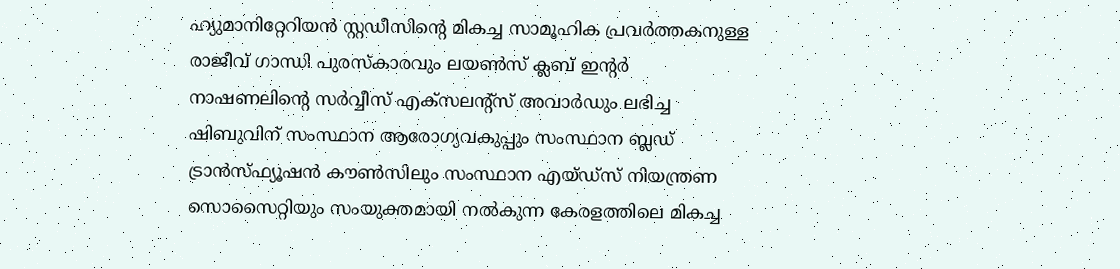ഹ്യുമാനിറ്റേറിയന്‍ സ്റ്റഡീസിന്റെ മികച്ച സാമൂഹിക പ്രവര്‍ത്തകനുള്ള രാജീവ് ഗാന്ധി പുരസ്‌കാരവും ലയണ്‍സ് ക്ലബ് ഇന്റര്‍ നാഷണലിന്റെ സര്‍വ്വീസ് എക്‌സലന്റ്‌സ് അവാര്‍ഡും ലഭിച്ച ഷിബുവിന് സംസ്ഥാന ആരോഗ്യവകുപ്പും സംസ്ഥാന ബ്ലഡ് ട്രാന്‍സ്ഫ്യൂഷന്‍ കൗണ്‍സിലും സംസ്ഥാന എയ്ഡ്‌സ് നിയന്ത്രണ സൊസൈറ്റിയും സംയുക്തമായി നല്‍കുന്ന കേരളത്തിലെ മികച്ച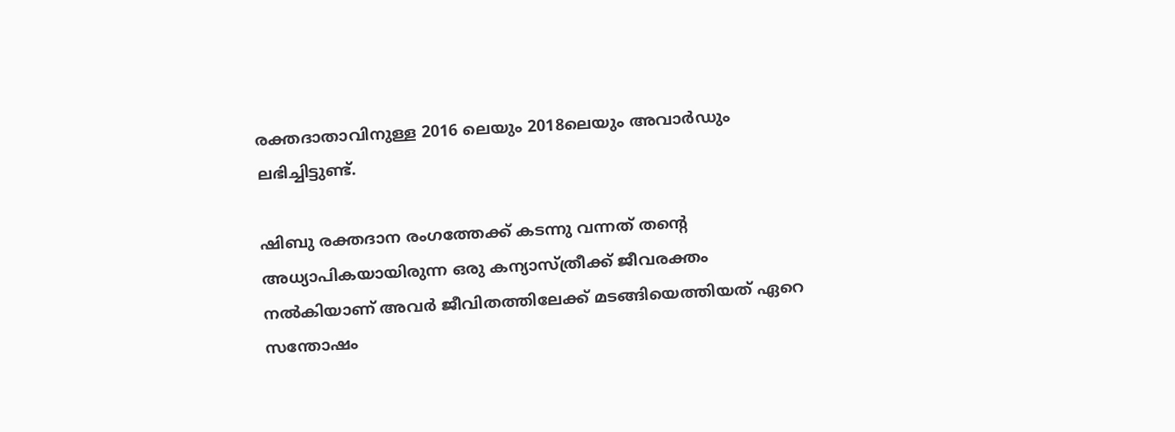രക്തദാതാവിനുള്ള 2016 ലെയും 2018ലെയും അവാര്‍ഡും ലഭിച്ചിട്ടുണ്ട്.

ഷിബു രക്തദാന രംഗത്തേക്ക് കടന്നു വന്നത് തന്റെ അധ്യാപികയായിരുന്ന ഒരു കന്യാസ്ത്രീക്ക് ജീവരക്തം നല്‍കിയാണ് അവര്‍ ജീവിതത്തിലേക്ക് മടങ്ങിയെത്തിയത് ഏറെ സന്തോഷം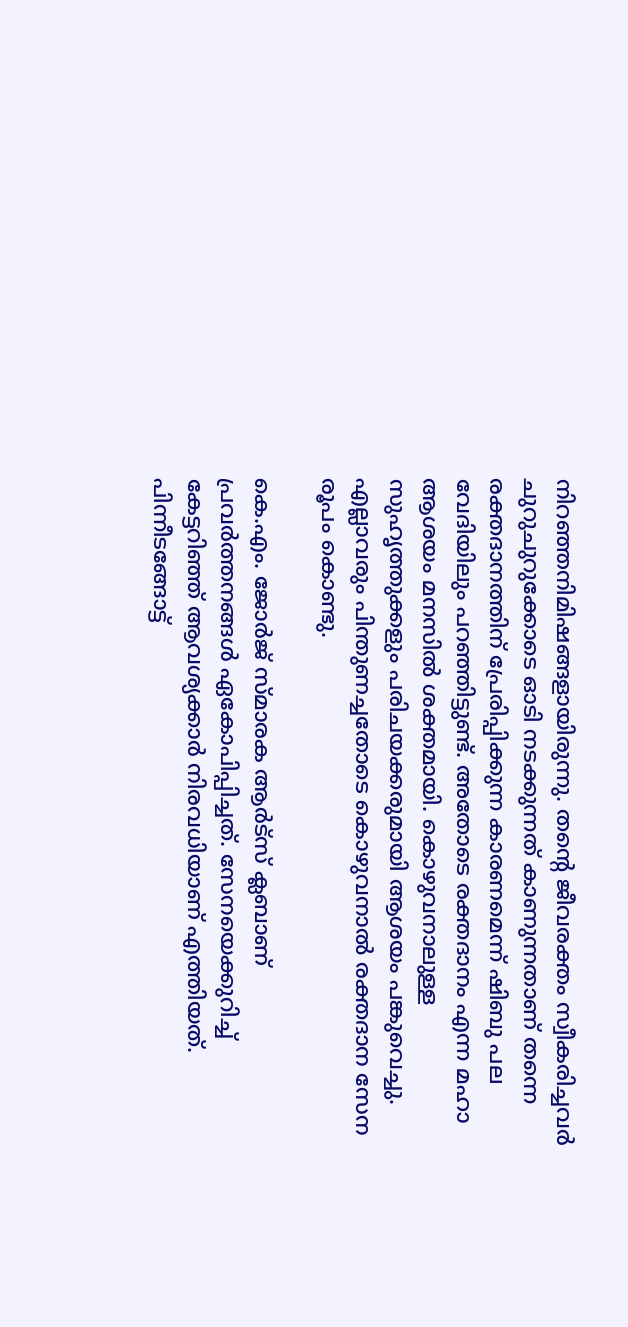നിറഞ്ഞനിമിഷങ്ങളായിരുന്നു. തന്റെ ജീവരക്തം സ്വീകരിച്ചവര്‍ ചുറുചുറുക്കോടെ ഓടി നടക്കുന്നത് കാണുന്നതാണ് തന്നെ രക്തദാനത്തിന് പ്രേരിപ്പിക്കുന്ന കാരണമെന്ന് ഷിബു പല വേദിയിലും പറഞ്ഞിട്ടുണ്ട്. അതോടെ രക്തദാനം എന്ന മഹാ ആശയം മനസില്‍ ശക്തമായി. കൊഴുവനാലുള്ള സുഹൃത്തുക്കളും പരിചയക്കരുമായി ആശയം പങ്കുവെച്ചു. എല്ലാവരും പിന്തുണച്ചതോടെ കൊഴുവനാല്‍ രക്തദാന സേന രൂപം കൊണ്ടു.

കെ.എം. ജോര്‍ജ് സ്മാരക ആര്‍ട്സ് ക്ലബാണ് പ്രവര്‍ത്തനങ്ങള്‍ ഏകോപിപ്പിച്ചത്. സേനയെക്കുറിച്ച് കേട്ടറിഞ്ഞ് ആവശ്യക്കാര്‍ നിരവധിയാണ് എത്തിയത്. പിന്നീടങ്ങോട്ട്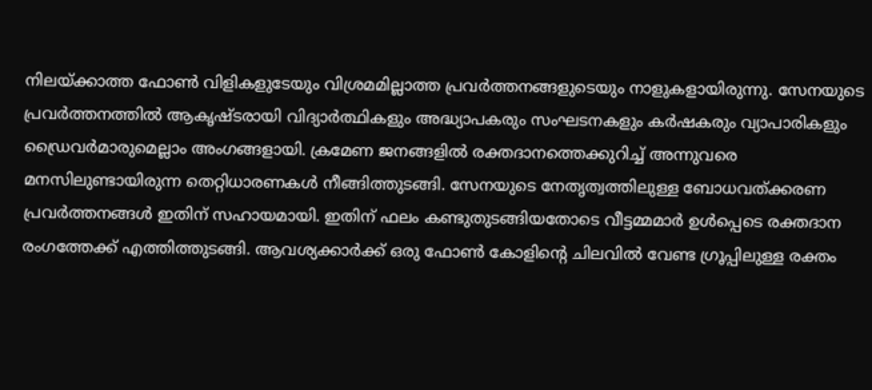നിലയ്ക്കാത്ത ഫോൺ വിളികളുടേയും വിശ്രമമില്ലാത്ത പ്രവര്‍ത്തനങ്ങളുടെയും നാളുകളായിരുന്നു. സേനയുടെ പ്രവര്‍ത്തനത്തില്‍ ആകൃഷ്ടരായി വിദ്യാര്‍ത്ഥികളും അദ്ധ്യാപകരും സംഘടനകളും കര്‍ഷകരും വ്യാപാരികളും ഡ്രൈവര്‍മാരുമെല്ലാം അംഗങ്ങളായി. ക്രമേണ ജനങ്ങളില്‍ രക്തദാനത്തെക്കുറിച്ച് അന്നുവരെ മനസിലുണ്ടായിരുന്ന തെറ്റിധാരണകള്‍ നീങ്ങിത്തുടങ്ങി. സേനയുടെ നേതൃത്വത്തിലുള്ള ബോധവത്ക്കരണ പ്രവര്‍ത്തനങ്ങള്‍ ഇതിന് സഹായമായി. ഇതിന് ഫലം കണ്ടുതുടങ്ങിയതോടെ വീട്ടമ്മമാര്‍ ഉള്‍പ്പെടെ രക്തദാന രംഗത്തേക്ക് എത്തിത്തുടങ്ങി. ആവശ്യക്കാര്‍ക്ക് ഒരു ഫോണ്‍ കോളിന്റെ ചിലവില്‍ വേണ്ട ഗ്രൂപ്പിലുള്ള രക്തം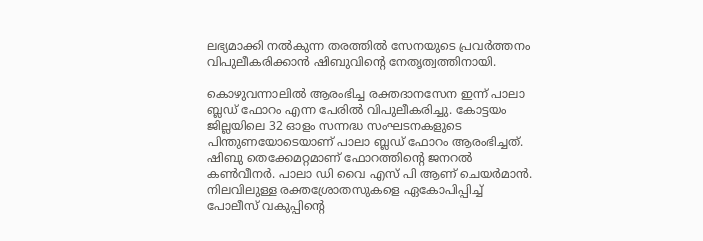ലഭ്യമാക്കി നല്‍കുന്ന തരത്തില്‍ സേനയുടെ പ്രവര്‍ത്തനം വിപുലീകരിക്കാന്‍ ഷിബുവിന്റെ നേതൃത്വത്തിനായി.

കൊഴുവന്നാലിൽ ആരംഭിച്ച രക്തദാനസേന ഇന്ന് പാലാ ബ്ലഡ് ഫോറം എന്ന പേരില്‍ വിപുലീകരിച്ചു. കോട്ടയം ജില്ലയിലെ 32 ഓളം സന്നദ്ധ സംഘടനകളുടെ പിന്തുണയോടെയാണ് പാലാ ബ്ലഡ് ഫോറം ആരംഭിച്ചത്. ഷിബു തെക്കേമറ്റമാണ് ഫോറത്തിന്റെ ജനറല്‍ കണ്‍വീനര്‍. പാലാ ഡി വൈ എസ് പി ആണ് ചെയര്‍മാന്‍. നിലവിലുള്ള രക്തശ്രോതസുകളെ ഏകോപിപ്പിച്ച് പോലീസ് വകുപ്പിന്റെ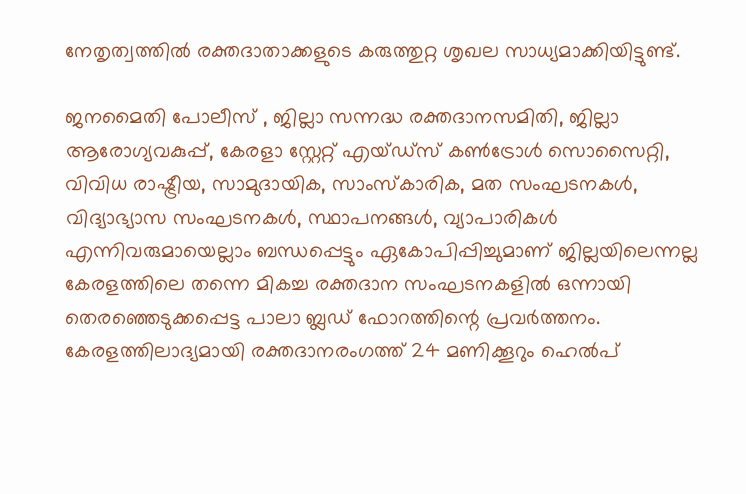നേതൃത്വത്തില്‍ രക്തദാതാക്കളുടെ കരുത്തുറ്റ ശൃഖല സാധ്യമാക്കിയിട്ടുണ്ട്.

ജനമൈതി പോലീസ് , ജില്ലാ സന്നദ്ധ രക്തദാനസമിതി, ജില്ലാ ആരോഗ്യവകുപ്പ്, കേരളാ സ്റ്റേറ്റ് എയ്ഡ്സ് കണ്‍ട്രോള്‍ സൊസൈറ്റി, വിവിധ രാഷ്ട്രീയ, സാമുദായിക, സാംസ്‌കാരിക, മത സംഘടനകള്‍, വിദ്യാഭ്യാസ സംഘടനകള്‍, സ്ഥാപനങ്ങള്‍, വ്യാപാരികള്‍ എന്നിവരുമായെല്ലാം ബന്ധപ്പെട്ടും ഏകോപിപ്പിച്ചുമാണ് ജില്ലയിലെന്നല്ല കേരളത്തിലെ തന്നെ മികച്ച രക്തദാന സംഘടനകളില്‍ ഒന്നായി തെരഞ്ഞെടുക്കപ്പെട്ട പാലാ ബ്ലഡ് ഫോറത്തിന്റെ പ്രവര്‍ത്തനം. കേരളത്തിലാദ്യമായി രക്തദാനരംഗത്ത് 24 മണിക്കൂറും ഹെല്‍പ്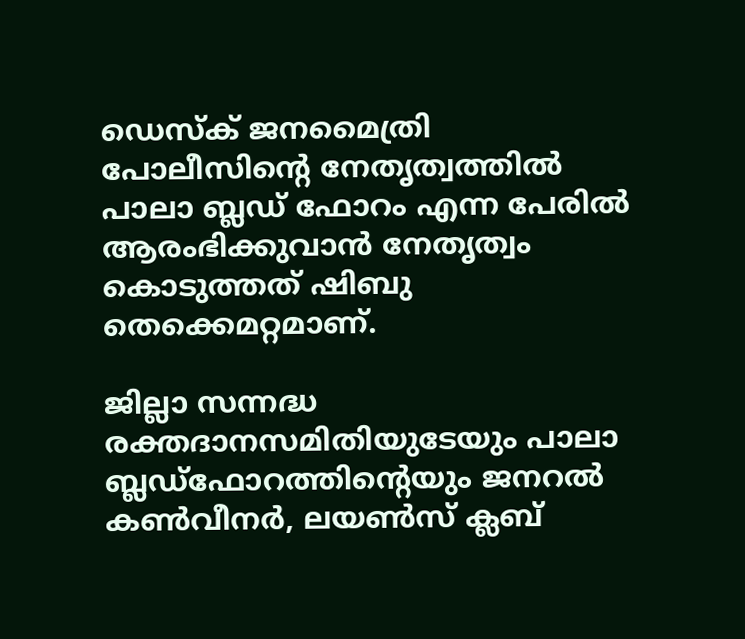ഡെസ്‌ക് ജനമൈത്രി പോലീസിന്റെ നേതൃത്വത്തില്‍ പാലാ ബ്ലഡ് ഫോറം എന്ന പേരില്‍ ആരംഭിക്കുവാന്‍ നേതൃത്വം കൊടുത്തത് ഷിബു തെക്കെമറ്റമാണ്.

ജില്ലാ സന്നദ്ധ രക്തദാനസമിതിയുടേയും പാലാ ബ്ലഡ്‌ഫോറത്തിന്റെയും ജനറല്‍ കണ്‍വീനര്‍, ലയണ്‍സ് ക്ലബ്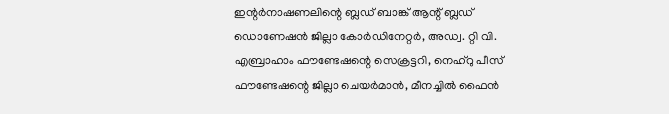ഇന്റര്‍നാഷണലിന്റെ ബ്ലഡ് ബാങ്ക് ആന്റ് ബ്ലഡ് ഡൊണേഷന്‍ ജില്ലാ കോര്‍ഡിനേറ്റര്‍, അഡ്വ. റ്റി വി. എബ്രാഹാം ഫൗണ്ടേഷന്റെ സെക്രട്ടറി, നെഹ്‌റു പീസ് ഫൗണ്ടേഷന്റെ ജില്ലാ ചെയര്‍മാന്‍, മീനച്ചില്‍ ഫൈന്‍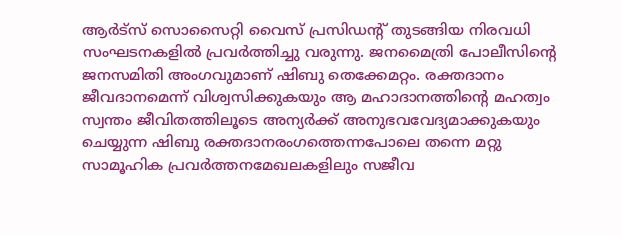ആര്‍ട്‌സ് സൊസൈറ്റി വൈസ് പ്രസിഡന്റ് തുടങ്ങിയ നിരവധി സംഘടനകളില്‍ പ്രവര്‍ത്തിച്ചു വരുന്നു. ജനമൈത്രി പോലീസിന്റെ ജനസമിതി അംഗവുമാണ് ഷിബു തെക്കേമറ്റം. രക്തദാനം ജീവദാനമെന്ന് വിശ്വസിക്കുകയും ആ മഹാദാനത്തിന്റെ മഹത്വം സ്വന്തം ജീവിതത്തിലൂടെ അന്യര്‍ക്ക് അനുഭവവേദ്യമാക്കുകയും ചെയ്യുന്ന ഷിബു രക്തദാനരംഗത്തെന്നപോലെ തന്നെ മറ്റു സാമൂഹിക പ്രവര്‍ത്തനമേഖലകളിലും സജീവ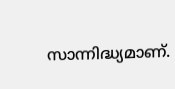സാന്നിദ്ധ്യമാണ്.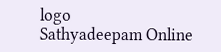logo
Sathyadeepam Online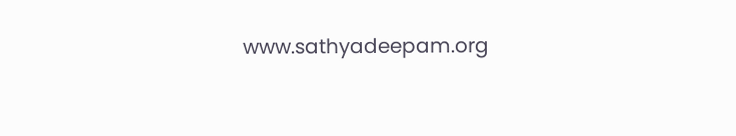www.sathyadeepam.org